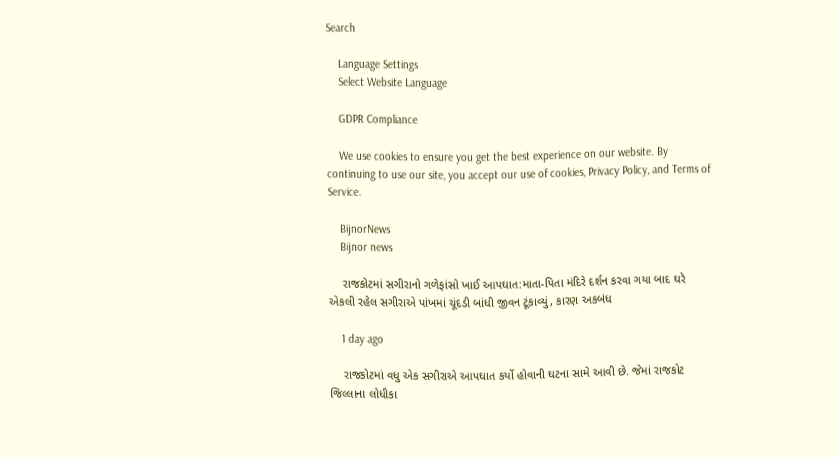Search

    Language Settings
    Select Website Language

    GDPR Compliance

    We use cookies to ensure you get the best experience on our website. By continuing to use our site, you accept our use of cookies, Privacy Policy, and Terms of Service.

    BijnorNews
    Bijnor news

    રાજકોટમાં સગીરાનો ગળેફાંસો ખાઈ આપઘાત:માતા-પિતા મંદિરે દર્શન કરવા ગયા બાદ ઘરે એકલી રહેલ સગીરાએ પાંખમાં ચૂંદડી બાંધી જીવન ટૂંકાવ્યું, કારણ અકબંધ

    1 day ago

    રાજકોટમાં વધુ એક સગીરાએ આપઘાત કર્યો હોવાની ઘટના સામે આવી છે. જેમાં રાજકોટ જિલ્લાના લોધીકા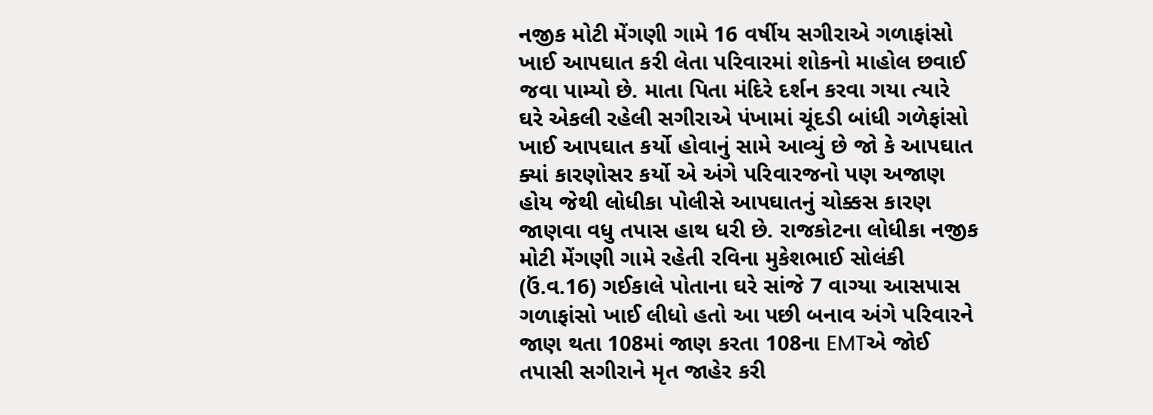નજીક મોટી મેંગણી ગામે 16 વર્ષીય સગીરાએ ગળાફાંસો ખાઈ આપઘાત કરી લેતા પરિવારમાં શોકનો માહોલ છવાઈ જવા પામ્યો છે. માતા પિતા મંદિરે દર્શન કરવા ગયા ત્યારે ઘરે એકલી રહેલી સગીરાએ પંખામાં ચૂંદડી બાંધી ગળેફાંસો ખાઈ આપઘાત કર્યો હોવાનું સામે આવ્યું છે જો કે આપઘાત ક્યાં કારણોસર કર્યો એ અંગે પરિવારજનો પણ અજાણ હોય જેથી લોધીકા પોલીસે આપઘાતનું ચોક્કસ કારણ જાણવા વધુ તપાસ હાથ ધરી છે. રાજકોટના લોધીકા નજીક મોટી મેંગણી ગામે રહેતી રવિના મુકેશભાઈ સોલંકી (ઉં.વ.16) ગઈકાલે પોતાના ઘરે સાંજે 7 વાગ્યા આસપાસ ગળાફાંસો ખાઈ લીધો હતો આ પછી બનાવ અંગે પરિવારને જાણ થતા 108માં જાણ કરતા 108ના EMTએ જોઈ તપાસી સગીરાને મૃત જાહેર કરી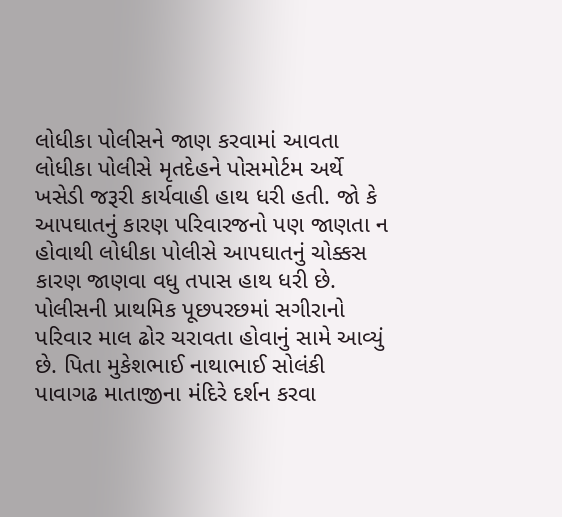લોધીકા પોલીસને જાણ કરવામાં આવતા લોધીકા પોલીસે મૃતદેહને પોસમોર્ટમ અર્થે ખસેડી જરૂરી કાર્યવાહી હાથ ધરી હતી. જો કે આપઘાતનું કારણ પરિવારજનો પણ જાણતા ન હોવાથી લોધીકા પોલીસે આપઘાતનું ચોક્કસ કારણ જાણવા વધુ તપાસ હાથ ધરી છે. પોલીસની પ્રાથમિક પૂછપરછમાં સગીરાનો પરિવાર માલ ઢોર ચરાવતા હોવાનું સામે આવ્યું છે. પિતા મુકેશભાઈ નાથાભાઈ સોલંકી પાવાગઢ માતાજીના મંદિરે દર્શન કરવા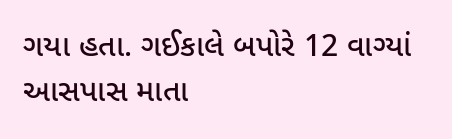ગયા હતા. ગઈકાલે બપોરે 12 વાગ્યાં આસપાસ માતા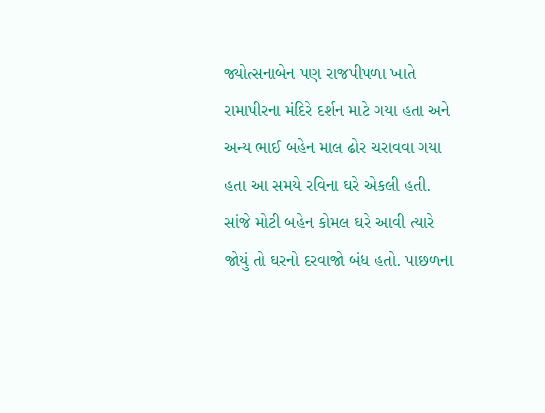જ્યોત્સનાબેન પણ રાજપીપળા ખાતે રામાપીરના મંદિરે દર્શન માટે ગયા હતા અને અન્ય ભાઈ બહેન માલ ઢોર ચરાવવા ગયા હતા આ સમયે રવિના ઘરે એકલી હતી. સાંજે મોટી બહેન કોમલ ઘરે આવી ત્યારે જોયું તો ઘરનો દરવાજો બંધ હતો. પાછળના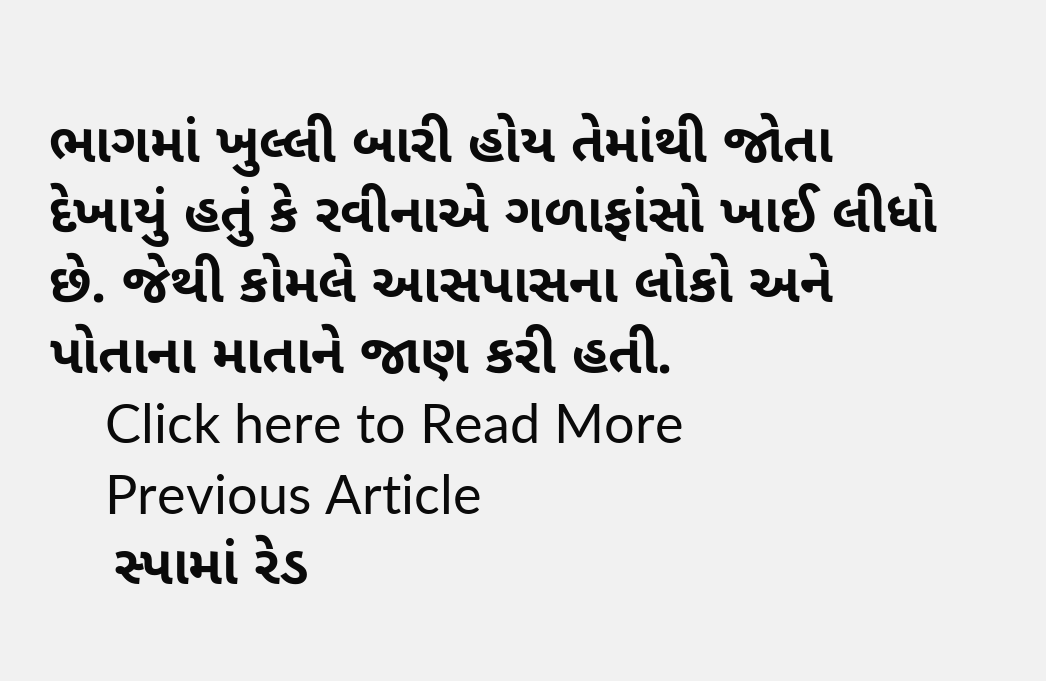ભાગમાં ખુલ્લી બારી હોય તેમાંથી જોતા દેખાયું હતું કે રવીનાએ ગળાફાંસો ખાઈ લીધો છે. જેથી કોમલે આસપાસના લોકો અને પોતાના માતાને જાણ કરી હતી.
    Click here to Read More
    Previous Article
    સ્પામાં રેડ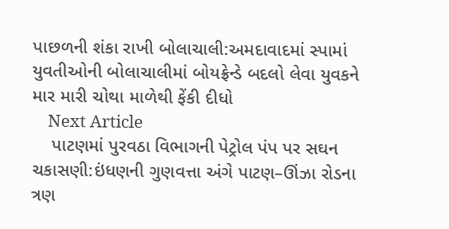પાછળની શંકા રાખી બોલાચાલી:અમદાવાદમાં સ્પામાં યુવતીઓની બોલાચાલીમાં બોયફ્રેન્ડે બદલો લેવા યુવકને માર મારી ચોથા માળેથી ફેંકી દીધો
    Next Article
    પાટણમાં પુરવઠા વિભાગની પેટ્રોલ પંપ પર સઘન ચકાસણી:ઇંધણની ગુણવત્તા અંગે પાટણ–ઊંઝા રોડના ત્રણ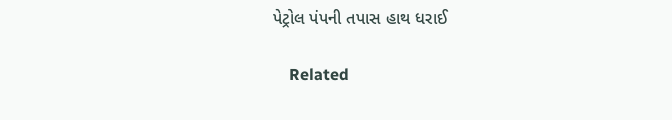પેટ્રોલ પંપની તપાસ હાથ ધરાઈ

    Related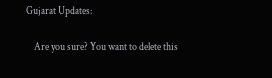Gujarat Updates:

    Are you sure? You want to delete this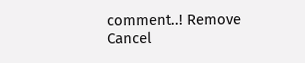comment..! Remove Cancel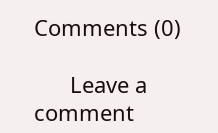Comments (0)

      Leave a comment